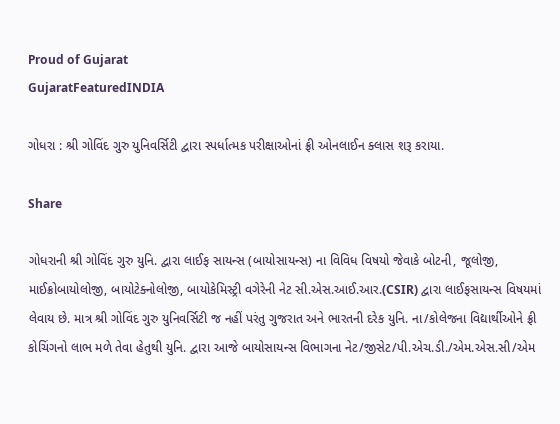Proud of Gujarat
GujaratFeaturedINDIA

ગોધરા : શ્રી ગોવિંદ ગુરુ યુનિવર્સિટી દ્વારા સ્પર્ધાત્મક પરીક્ષાઓનાં ફ્રી ઓનલાઈન ક્લાસ શરૂ કરાયા.

Share

ગોધરાની શ્રી ગોવિંદ ગુરુ યુનિ. દ્વારા લાઈફ સાયન્સ (બાયોસાયન્સ) ના વિવિધ વિષયો જેવાકે બોટની, જૂલોજી, માઈક્રોબાયોલોજી, બાયોટેક્નોલોજી, બાયોકેમિસ્ટ્રી વગેરેની નેટ સી.એસ.આઈ.આર.(CSIR) દ્વારા લાઈફસાયન્સ વિષયમાં લેવાય છે. માત્ર શ્રી ગોવિંદ ગુરુ યુનિવર્સિટી જ નહીં પરંતુ ગુજરાત અને ભારતની દરેક યુનિ. ના/કોલેજના વિદ્યાર્થીઓને ફ્રી કોચિંગનો લાભ મળે તેવા હેતુથી યુનિ. દ્વારા આજે બાયોસાયન્સ વિભાગના નેટ/જીસેટ/પી.એચ.ડી./એમ.એસ.સી/એમ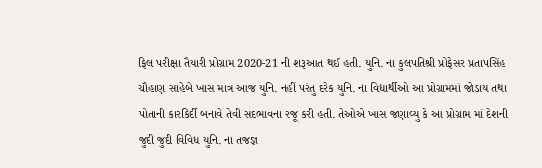ફિલ પરીક્ષા તૈયારી પ્રોગ્રામ 2020-21 ની શરૂઆત થઈ હતી. યુનિ. ના કુલપતિશ્રી પ્રોફેસર પ્રતાપસિંહ ચૌહાણ સાહેબે ખાસ માત્ર આજ યુનિ. નહીં પરંતુ દરેક યુનિ. ના વિદ્યાર્થીઓ આ પ્રોગ્રામમાં જોડાય તથા પોતાની કારકિર્દી બનાવે તેવી સદભાવના રજૂ કરી હતી. તેઓએ ખાસ જણાવ્યુ કે આ પ્રોગ્રામ માં દેશની જુદી જુદી વિવિધ યુનિ. ના તજજ્ઞ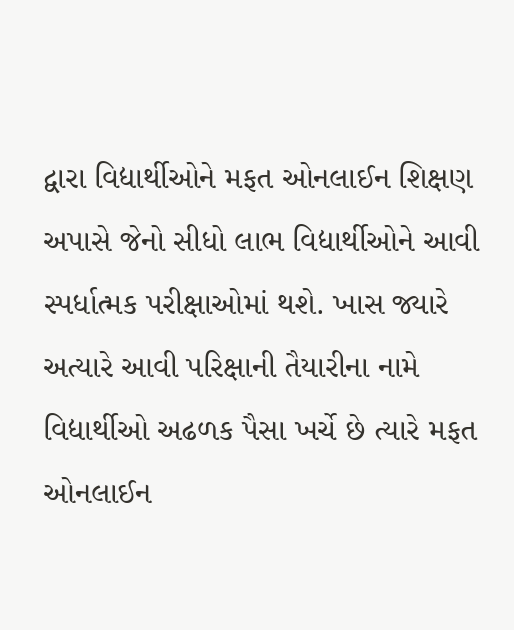દ્વારા વિદ્યાર્થીઓને મફત ઓનલાઈન શિક્ષણ અપાસે જેનો સીધો લાભ વિદ્યાર્થીઓને આવી સ્પર્ધાત્મક પરીક્ષાઓમાં થશે. ખાસ જ્યારે અત્યારે આવી પરિક્ષાની તૈયારીના નામે વિદ્યાર્થીઓ અઢળક પૈસા ખર્ચે છે ત્યારે મફત ઓનલાઈન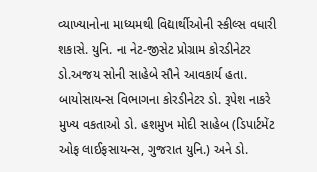વ્યાખ્યાનોના માધ્યમથી વિદ્યાર્થીઓની સ્કીલ્સ વધારી શકાસે. યુનિ. ના નેટ-જીસેટ પ્રોગ્રામ કોરડીનેટર ડો.અજય સોની સાહેબે સૌને આવકાર્ય હતા. બાયોસાયન્સ વિભાગના કોરડીનેટર ડો. રૂપેશ નાકરે મુખ્ય વકતાઓ ડો. હશમુખ મોદી સાહેબ (ડિપાર્ટમેંટ ઓફ લાઈફસાયન્સ, ગુજરાત યુનિ.) અને ડો.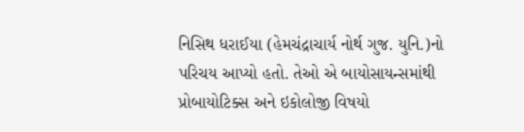નિસિથ ધરાઈયા (હેમચંદ્રાચાર્ય નોર્થ ગુજ. યુનિ.)નો પરિચય આપ્યો હતો. તેઓ એ બાયોસાયન્સમાંથી પ્રોબાયોટિક્સ અને ઇકોલોજી વિષયો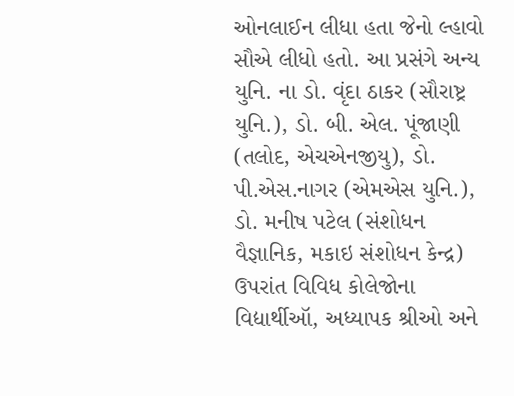ઓનલાઈન લીધા હતા જેનો લ્હાવો સૌએ લીધો હતો. આ પ્રસંગે અન્ય યુનિ. ના ડો. વૃંદા ઠાકર (સૌરાષ્ટ્ર યુનિ.), ડો. બી. એલ. પૂંજાણી (તલોદ, એચએનજીયુ), ડો. પી.એસ.નાગર (એમએસ યુનિ.), ડો. મનીષ પટેલ (સંશોધન વૈજ્ઞાનિક, મકાઇ સંશોધન કેન્દ્ર) ઉપરાંત વિવિધ કોલેજોના વિદ્યાર્થીઑ, અધ્યાપક શ્રીઓ અને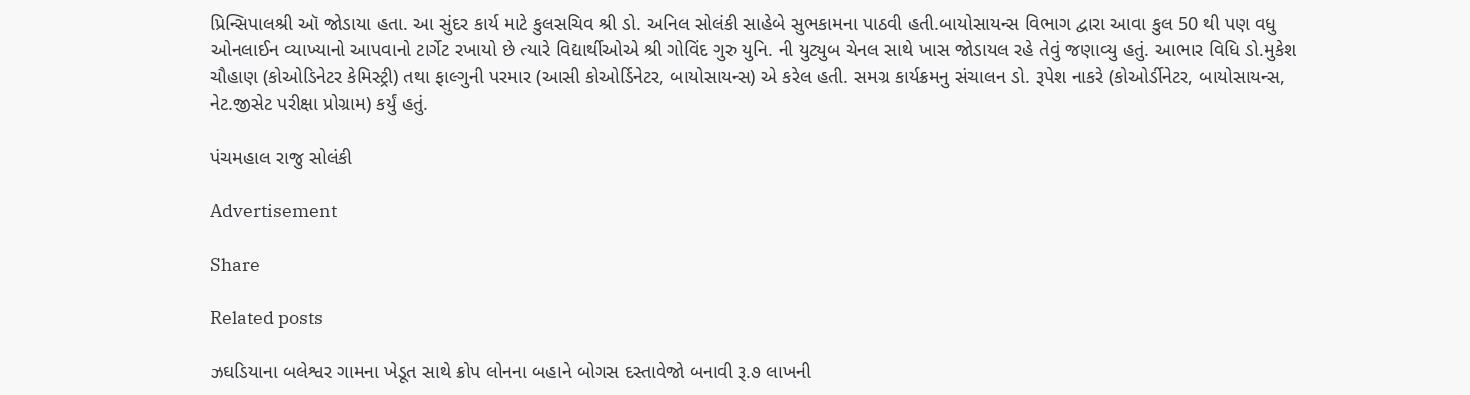પ્રિન્સિપાલશ્રી ઑ જોડાયા હતા. આ સુંદર કાર્ય માટે કુલસચિવ શ્રી ડો. અનિલ સોલંકી સાહેબે સુભકામના પાઠવી હતી.બાયોસાયન્સ વિભાગ દ્વારા આવા કુલ 50 થી પણ વધુ ઓનલાઈન વ્યાખ્યાનો આપવાનો ટાર્ગેટ રખાયો છે ત્યારે વિદ્યાર્થીઓએ શ્રી ગોવિંદ ગુરુ યુનિ. ની યુટ્યુબ ચેનલ સાથે ખાસ જોડાયલ રહે તેવું જણાવ્યુ હતું. આભાર વિધિ ડો.મુકેશ ચૌહાણ (કોઓડિનેટર કેમિસ્ટ્રી) તથા ફાલ્ગુની પરમાર (આસી કોઓર્ડિનેટર, બાયોસાયન્સ) એ કરેલ હતી. સમગ્ર કાર્યક્રમનુ સંચાલન ડો. રૂપેશ નાકરે (કોઓર્ડીનેટર, બાયોસાયન્સ, નેટ.જીસેટ પરીક્ષા પ્રોગ્રામ) કર્યું હતું.

પંચમહાલ રાજુ સોલંકી

Advertisement

Share

Related posts

ઝઘડિયાના બલેશ્વર ગામના ખેડૂત સાથે ક્રોપ લોનના બહાને બોગસ દસ્તાવેજો બનાવી રૂ.૭ લાખની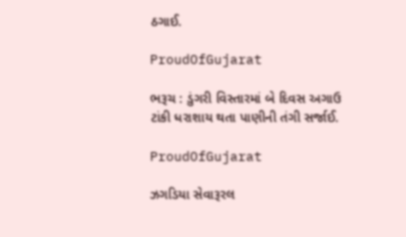ઠગાઈ.

ProudOfGujarat

ભરૂચ : ડુંગરી વિસ્તારમાં બે દિવસ અગાઉ ટાંકી ધરાશાય થતા પાણીની તંગી સર્જાઈ.

ProudOfGujarat

ઝગડિયા સેવારૂરલ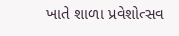ખાતે શાળા પ્રવેશોત્સવ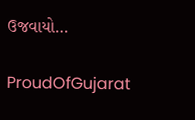ઉજવાયો…

ProudOfGujarat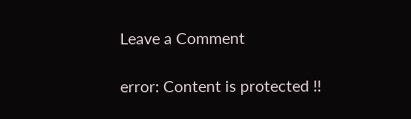Leave a Comment

error: Content is protected !!